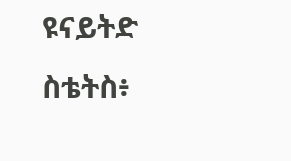ዩናይትድ ስቴትስ፥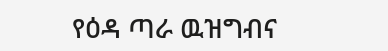የዕዳ ጣራ ዉዝግብና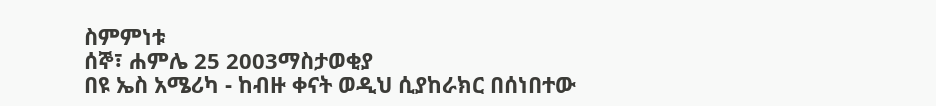ስምምነቱ
ሰኞ፣ ሐምሌ 25 2003ማስታወቂያ
በዩ ኤስ አሜሪካ - ከብዙ ቀናት ወዲህ ሲያከራክር በሰነበተው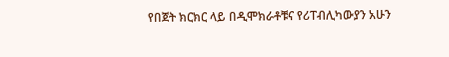የበጀት ክርክር ላይ በዲሞክራቶቹና የሪፐብሊካውያን አሁን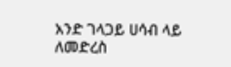አንድ ገላጋይ ሀሳብ ላይ ለመድረስ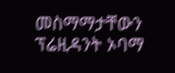መስማማታቸውን ፕሬዚዳንት ኦባማ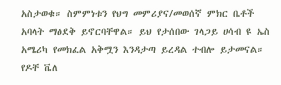አስታወቁ። ስምምነቱን የህግ መምሪያና/መወሰኛ ምክር ቤቶች አባላት ማፅደቅ ይኖርባቸዋል። ይህ የታሰበው ገላጋይ ሀሳብ ዩ ኤስ አሜሪካ የመክፈል አቅሟን እንዳታጣ ይረዳል ተብሎ ይታመናል። የዶቸ ቬለ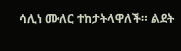ሳሊነ ሙለር ተከታትላዋለች። ልደት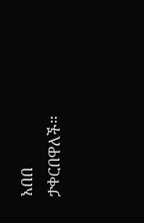አበበ ታቀርበዋለች።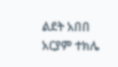ልደት አበበ
አርያም ተክሌ